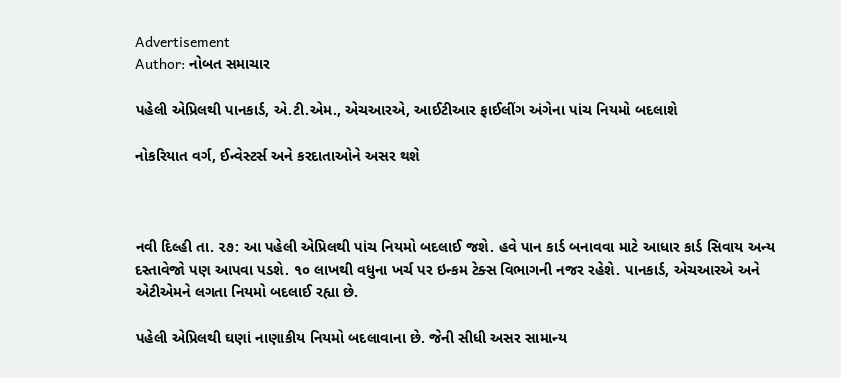Advertisement
Author: નોબત સમાચાર

પહેલી એપ્રિલથી પાનકાર્ડ, એ.ટી.એમ., એચઆરએ, આઈટીઆર ફાઈલીંગ અંગેના પાંચ નિયમો બદલાશે

નોકરિયાત વર્ગ, ઈન્વેસ્ટર્સ અને કરદાતાઓને અસર થશે



નવી દિલ્હી તા. ૨૭: આ પહેલી એપ્રિલથી પાંચ નિયમો બદલાઈ જશે. હવે પાન કાર્ડ બનાવવા માટે આધાર કાર્ડ સિવાય અન્ય દસ્તાવેજો પણ આપવા પડશે. ૧૦ લાખથી વધુના ખર્ચ પર ઇન્કમ ટેક્સ વિભાગની નજર રહેશે. પાનકાર્ડ, એચઆરએ અને એટીએમને લગતા નિયમો બદલાઈ રહ્યા છે.

પહેલી એપ્રિલથી ઘણાં નાણાકીય નિયમો બદલાવાના છે. જેની સીધી અસર સામાન્ય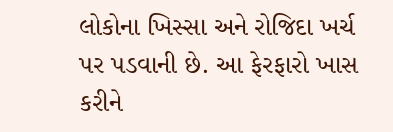લોકોના ખિસ્સા અને રોજિદા ખર્ચ પર પડવાની છે. આ ફેરફારો ખાસ કરીને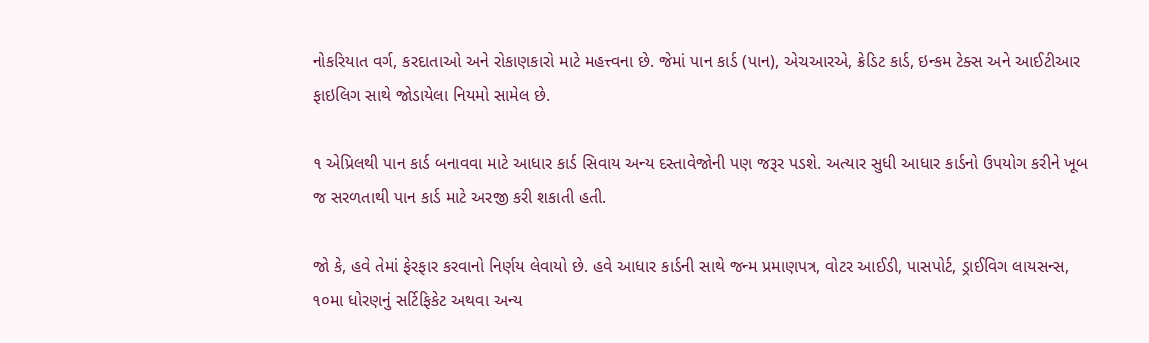નોકરિયાત વર્ગ, કરદાતાઓ અને રોકાણકારો માટે મહત્ત્વના છે. જેમાં પાન કાર્ડ (પાન), એચઆરએ, ક્રેડિટ કાર્ડ, ઇન્કમ ટેક્સ અને આઈટીઆર ફાઇલિગ સાથે જોડાયેલા નિયમો સામેલ છે.

૧ એપ્રિલથી પાન કાર્ડ બનાવવા માટે આધાર કાર્ડ સિવાય અન્ય દસ્તાવેજોની પણ જરૂર પડશે. અત્યાર સુધી આધાર કાર્ડનો ઉપયોગ કરીને ખૂબ જ સરળતાથી પાન કાર્ડ માટે અરજી કરી શકાતી હતી.

જો કે, હવે તેમાં ફેરફાર કરવાનો નિર્ણય લેવાયો છે. હવે આધાર કાર્ડની સાથે જન્મ પ્રમાણપત્ર, વોટર આઈડી, પાસપોર્ટ, ડ્રાઈવિગ લાયસન્સ, ૧૦મા ધોરણનું સર્ટિફિકેટ અથવા અન્ય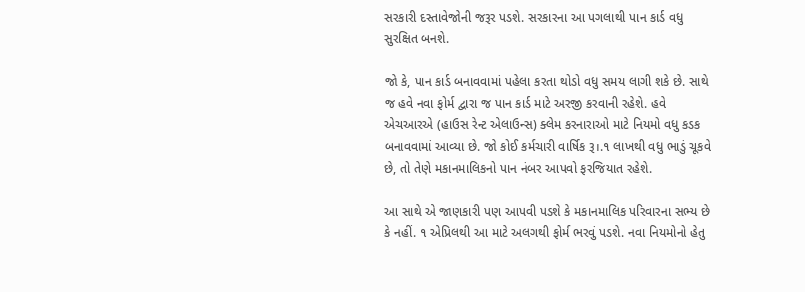સરકારી દસ્તાવેજોની જરૂર પડશે. સરકારના આ પગલાથી પાન કાર્ડ વધુ સુરક્ષિત બનશે.

જો કે, પાન કાર્ડ બનાવવામાં પહેલા કરતા થોડો વધુ સમય લાગી શકે છે. સાથે જ હવે નવા ફોર્મ દ્વારા જ પાન કાર્ડ માટે અરજી કરવાની રહેશે. હવે એચઆરએ (હાઉસ રેન્ટ એલાઉન્સ) ક્લેમ કરનારાઓ માટે નિયમો વધુ કડક બનાવવામાં આવ્યા છે. જો કોઈ કર્મચારી વાર્ષિક રૂ।.૧ લાખથી વધુ ભાડું ચૂકવે છે, તો તેણે મકાનમાલિકનો પાન નંબર આપવો ફરજિયાત રહેશે.

આ સાથે એ જાણકારી પણ આપવી પડશે કે મકાનમાલિક પરિવારના સભ્ય છે કે નહીં. ૧ એપ્રિલથી આ માટે અલગથી ફોર્મ ભરવું પડશે. નવા નિયમોનો હેતુ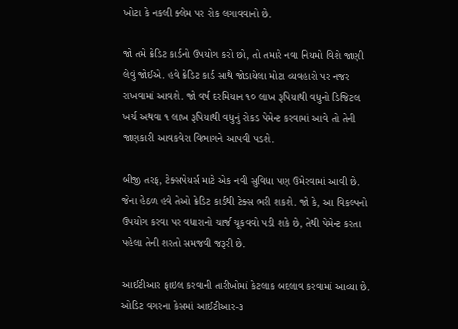ખોટા કે નકલી ક્લેમ પર રોક લગાવવાનો છે.

જો તમે ક્રેડિટ કાર્ડનો ઉપયોગ કરો છો, તો તમારે નવા નિયમો વિશે જાણી લેવું જોઈએ. હવે ક્રેડિટ કાર્ડ સાથે જોડાયેલા મોટા વ્યવહારો પર નજર રાખવામાં આવશે. જો વર્ષ દરમિયાન ૧૦ લાખ રૂપિયાથી વધુનો ડિજિટલ ખર્ચ અથવા ૧ લાખ રૂપિયાથી વધુનું રોકડ પેમેન્ટ કરવામાં આવે તો તેની જાણકારી આવકવેરા વિભાગને આપવી પડશે.

બીજી તરફ, ટેક્સપેયર્સ માટે એક નવી સુવિધા પણ ઉમેરવામાં આવી છે. જેના હેઠળ હવે તેઓ ક્રેડિટ કાર્ડથી ટેક્સ ભરી શકશે. જો કે, આ વિકલ્પનો ઉપયોગ કરવા પર વધારાનો ચાર્જ ચૂકવવો પડી શકે છે, તેથી પેમેન્ટ કરતા પહેલા તેની શરતો સમજવી જરૂરી છે.

આઈટીઆર ફાઇલ કરવાની તારીખોમાં કેટલાક બદલાવ કરવામાં આવ્યા છે. ઓડિટ વગરના કેસમાં આઈટીઆર-૩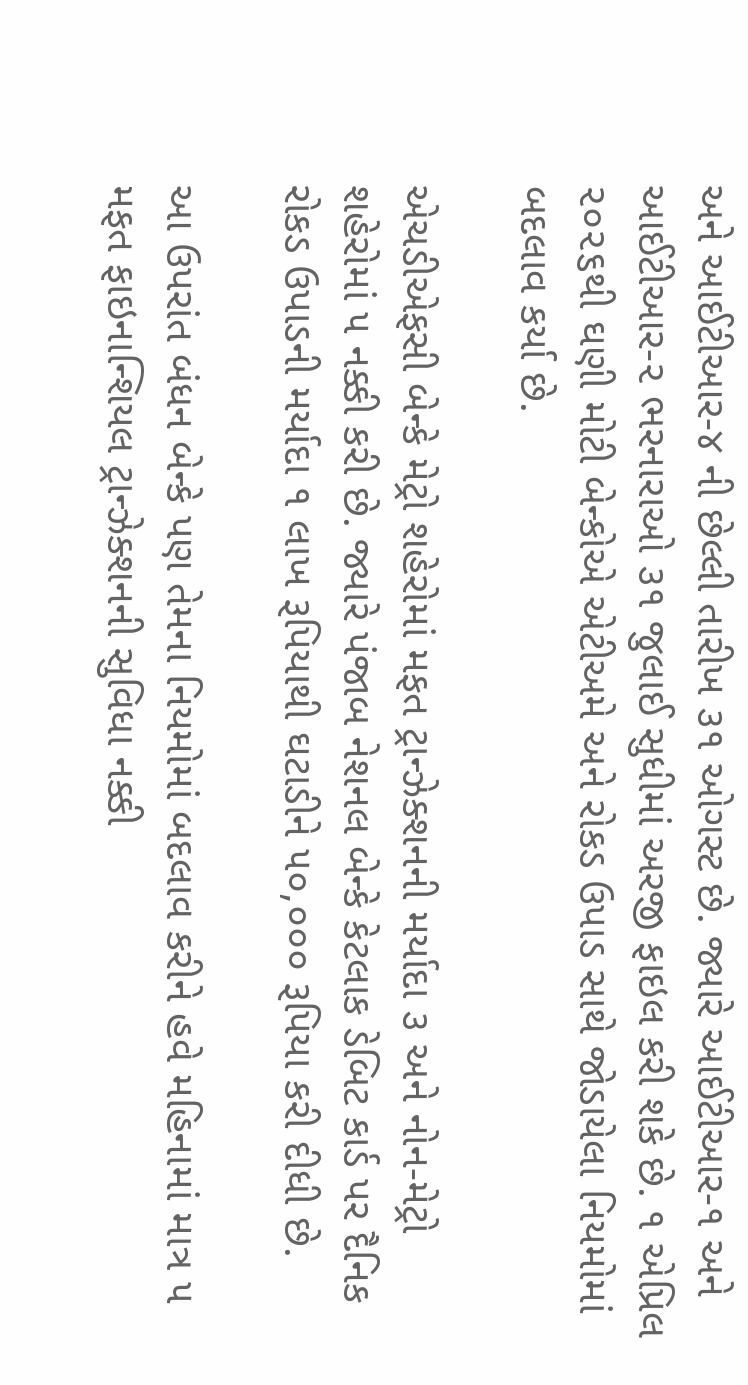અને આઈટીઆર-૪ ની છેલ્લી તારીખ ૩૧ ઓગસ્ટ છે. જ્યારે આઈટીઆર-૧ અને આઈટીઆર-૨ ભરનારાઓ ૩૧ જુલાઈ સુધીમાં અરજી ફાઇલ કરી શકે છે. ૧ એપ્રિલ ૨૦૨૬થી ઘણી મોટી બેન્કોએ એટીઅમે અને રોકડ ઉપાડ સાથે જોડાયેલા નિયમોમાં બદલાવ કર્યા છે.

એચડીએફસી બેન્કે મેટ્રો શહેરોમાં મફત ટ્રાન્ઝેક્શનની મર્યાદા ૩ અને નોન-મેટ્રો શહેરોમાં ૫ નક્કી કરી છે. જ્યારે પંજાબ નેશનલ બેન્કે કેટલાક ડેબિટ કાર્ડ પર દૈનિક રોકડ ઉપાડની મર્યાદા ૧ લાખ રૂપિયાથી ઘટાડીને ૫૦,૦૦૦ રૂપિયા કરી દીધી છે.

આ ઉપરાંત બંધન બેન્કે પણ તેમના નિયમોમાં બદલાવ કરીને હવે મહિનામાં માત્ર ૫ મફત ફાઇનાન્શિયલ ટ્રાન્ઝેક્શનની સુવિધા નક્કી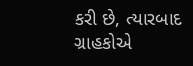કરી છે, ત્યારબાદ ગ્રાહકોએ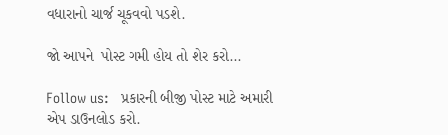વધારાનો ચાર્જ ચૂકવવો પડશે.

જો આપને  પોસ્ટ ગમી હોય તો શેર કરો...

Follow us:   પ્રકારની બીજી પોસ્ટ માટે અમારી એપ ડાઉનલોડ કરો.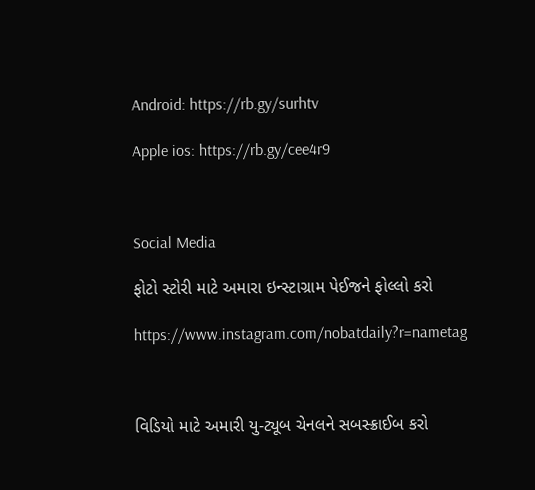Android: https://rb.gy/surhtv

Apple ios: https://rb.gy/cee4r9



Social Media

ફોટો સ્ટોરી માટે અમારા ઇન્સ્ટાગ્રામ પેઈજને ફોલ્લો કરો

https://www.instagram.com/nobatdaily?r=nametag



વિડિયો માટે અમારી યુ-ટ્યૂબ ચેનલને સબસ્ક્રાઈબ કરો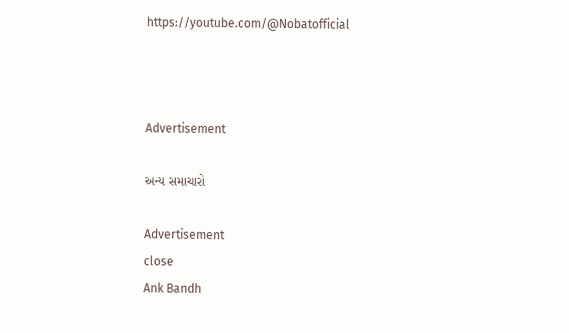https://youtube.com/@Nobatofficial



Advertisement

અન્ય સમાચારો

Advertisement
close
Ank Bandh